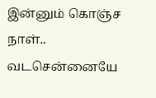இன்னும் கொஞ்ச நாள்.. வடசென்னையே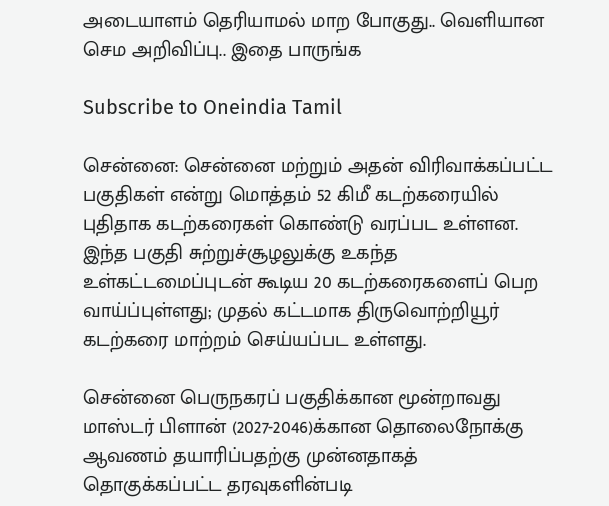அடையாளம் தெரியாமல் மாற போகுது.. வெளியான செம அறிவிப்பு.. இதை பாருங்க

Subscribe to Oneindia Tamil

சென்னை: சென்னை மற்றும் அதன் விரிவாக்கப்பட்ட பகுதிகள் என்று மொத்தம் 52 கிமீ கடற்கரையில் புதிதாக கடற்கரைகள் கொண்டு வரப்பட உள்ளன. இந்த பகுதி சுற்றுச்சூழலுக்கு உகந்த உள்கட்டமைப்புடன் கூடிய 20 கடற்கரைகளைப் பெற வாய்ப்புள்ளது; முதல் கட்டமாக திருவொற்றியூர் கடற்கரை மாற்றம் செய்யப்பட உள்ளது.

சென்னை பெருநகரப் பகுதிக்கான மூன்றாவது மாஸ்டர் பிளான் (2027-2046)க்கான தொலைநோக்கு ஆவணம் தயாரிப்பதற்கு முன்னதாகத் தொகுக்கப்பட்ட தரவுகளின்படி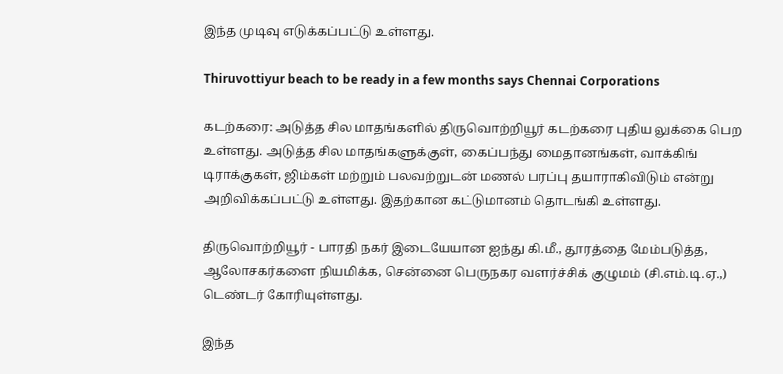இந்த முடிவு எடுக்கப்பட்டு உள்ளது.

Thiruvottiyur beach to be ready in a few months says Chennai Corporations

கடற்கரை: அடுத்த சில மாதங்களில் திருவொற்றியூர் கடற்கரை புதிய லுக்கை பெற உள்ளது. அடுத்த சில மாதங்களுக்குள், கைப்பந்து மைதானங்கள், வாக்கிங் டிராக்குகள், ஜிம்கள் மற்றும் பலவற்றுடன் மணல் பரப்பு தயாராகிவிடும் என்று அறிவிக்கப்பட்டு உள்ளது. இதற்கான கட்டுமானம் தொடங்கி உள்ளது.

திருவொற்றியூர் - பாரதி நகர் இடையேயான ஐந்து கி.மீ., தூரத்தை மேம்படுத்த, ஆலோசகர்களை நியமிக்க, சென்னை பெருநகர வளர்ச்சிக் குழுமம் (சி.எம்.டி.ஏ.,) டெண்டர் கோரியுள்ளது.

இந்த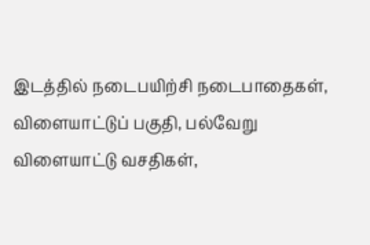இடத்தில் நடைபயிற்சி நடைபாதைகள், விளையாட்டுப் பகுதி, பல்வேறு விளையாட்டு வசதிகள்,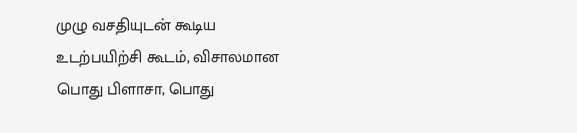முழு வசதியுடன் கூடிய உடற்பயிற்சி கூடம், விசாலமான பொது பிளாசா, பொது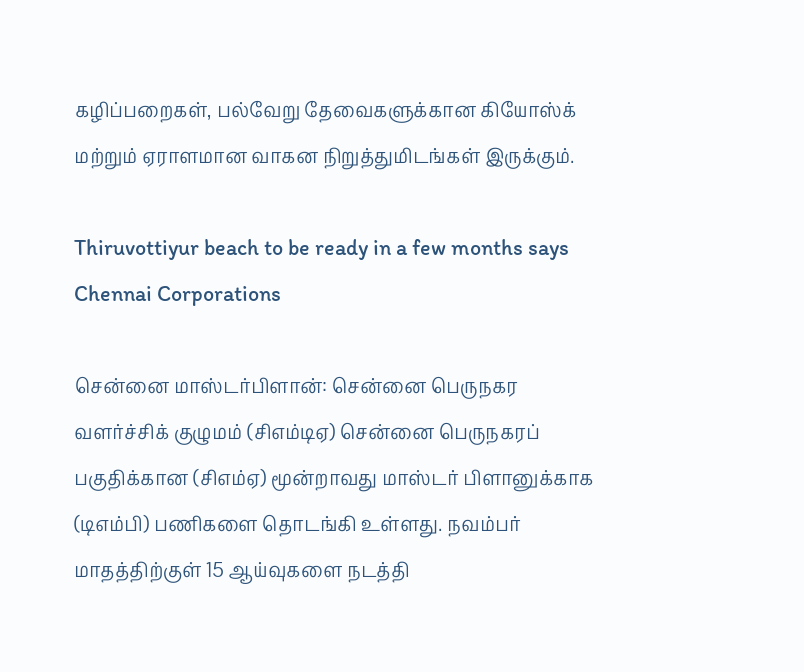கழிப்பறைகள், பல்வேறு தேவைகளுக்கான கியோஸ்க் மற்றும் ஏராளமான வாகன நிறுத்துமிடங்கள் இருக்கும்.

Thiruvottiyur beach to be ready in a few months says Chennai Corporations

சென்னை மாஸ்டர்பிளான்: சென்னை பெருநகர வளர்ச்சிக் குழுமம் (சிஎம்டிஏ) சென்னை பெருநகரப் பகுதிக்கான (சிஎம்ஏ) மூன்றாவது மாஸ்டர் பிளானுக்காக (டிஎம்பி) பணிகளை தொடங்கி உள்ளது. நவம்பர் மாதத்திற்குள் 15 ஆய்வுகளை நடத்தி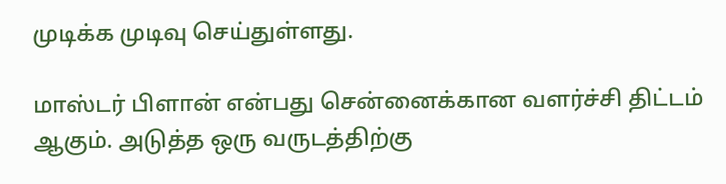முடிக்க முடிவு செய்துள்ளது.

மாஸ்டர் பிளான் என்பது சென்னைக்கான வளர்ச்சி திட்டம் ஆகும். அடுத்த ஒரு வருடத்திற்கு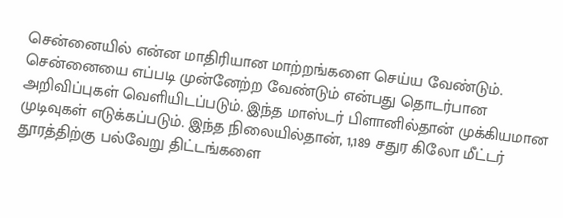சென்னையில் என்ன மாதிரியான மாற்றங்களை செய்ய வேண்டும். சென்னையை எப்படி முன்னேற்ற வேண்டும் என்பது தொடர்பான அறிவிப்புகள் வெளியிடப்படும். இந்த மாஸ்டர் பிளானில்தான் முக்கியமான முடிவுகள் எடுக்கப்படும். இந்த நிலையில்தான், 1,189 சதுர கிலோ மீட்டர் தூரத்திற்கு பல்வேறு திட்டங்களை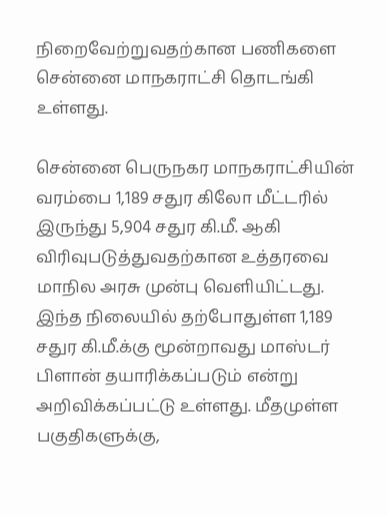நிறைவேற்றுவதற்கான பணிகளை சென்னை மாநகராட்சி தொடங்கி உள்ளது.

சென்னை பெருநகர மாநகராட்சியின் வரம்பை 1,189 சதுர கிலோ மீட்டரில் இருந்து 5,904 சதுர கி.மீ. ஆகி விரிவுபடுத்துவதற்கான உத்தரவை மாநில அரசு முன்பு வெளியிட்டது. இந்த நிலையில் தற்போதுள்ள 1,189 சதுர கி.மீ.க்கு மூன்றாவது மாஸ்டர் பிளான் தயாரிக்கப்படும் என்று அறிவிக்கப்பட்டு உள்ளது. மீதமுள்ள பகுதிகளுக்கு,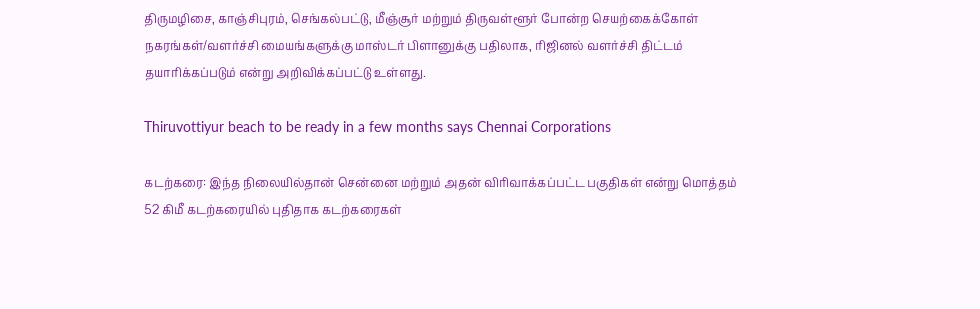திருமழிசை, காஞ்சிபுரம், செங்கல்பட்டு, மீஞ்சூர் மற்றும் திருவள்ளூர் போன்ற செயற்கைக்கோள் நகரங்கள்/வளர்ச்சி மையங்களுக்கு மாஸ்டர் பிளானுக்கு பதிலாக, ரிஜினல் வளர்ச்சி திட்டம் தயாரிக்கப்படும் என்று அறிவிக்கப்பட்டு உள்ளது.

Thiruvottiyur beach to be ready in a few months says Chennai Corporations

கடற்கரை: இந்த நிலையில்தான் சென்னை மற்றும் அதன் விரிவாக்கப்பட்ட பகுதிகள் என்று மொத்தம் 52 கிமீ கடற்கரையில் புதிதாக கடற்கரைகள்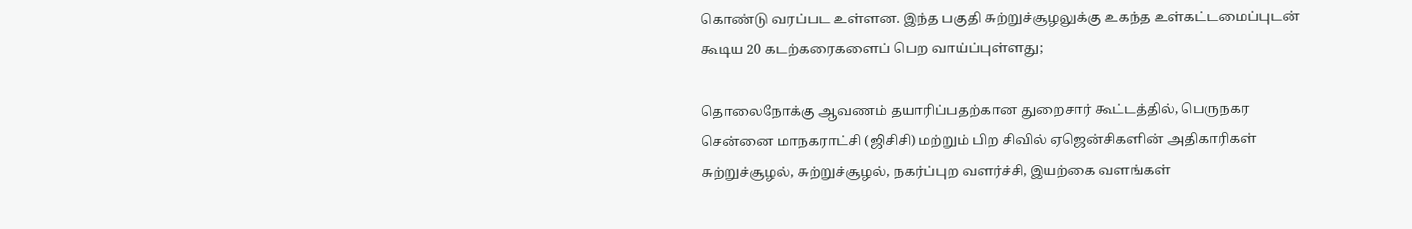கொண்டு வரப்பட உள்ளன. இந்த பகுதி சுற்றுச்சூழலுக்கு உகந்த உள்கட்டமைப்புடன் கூடிய 20 கடற்கரைகளைப் பெற வாய்ப்புள்ளது;

தொலைநோக்கு ஆவணம் தயாரிப்பதற்கான துறைசார் கூட்டத்தில், பெருநகர சென்னை மாநகராட்சி (ஜிசிசி) மற்றும் பிற சிவில் ஏஜென்சிகளின் அதிகாரிகள் சுற்றுச்சூழல், சுற்றுச்சூழல், நகர்ப்புற வளர்ச்சி, இயற்கை வளங்கள்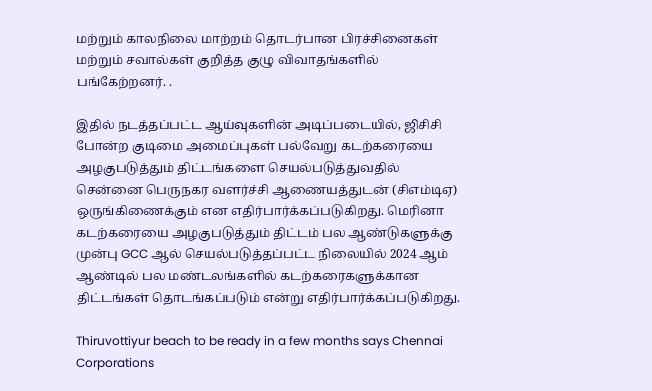மற்றும் காலநிலை மாற்றம் தொடர்பான பிரச்சினைகள் மற்றும் சவால்கள் குறித்த குழு விவாதங்களில் பங்கேற்றனர். .

இதில் நடத்தப்பட்ட ஆய்வுகளின் அடிப்படையில், ஜிசிசி போன்ற குடிமை அமைப்புகள் பல்வேறு கடற்கரையை அழகுபடுத்தும் திட்டங்களை செயல்படுத்துவதில் சென்னை பெருநகர வளர்ச்சி ஆணையத்துடன் (சிஎம்டிஏ) ஒருங்கிணைக்கும் என எதிர்பார்க்கப்படுகிறது. மெரினா கடற்கரையை அழகுபடுத்தும் திட்டம் பல ஆண்டுகளுக்கு முன்பு GCC ஆல் செயல்படுத்தப்பட்ட நிலையில் 2024 ஆம் ஆண்டில் பல மண்டலங்களில் கடற்கரைகளுக்கான திட்டங்கள் தொடங்கப்படும் என்று எதிர்பார்க்கப்படுகிறது.

Thiruvottiyur beach to be ready in a few months says Chennai Corporations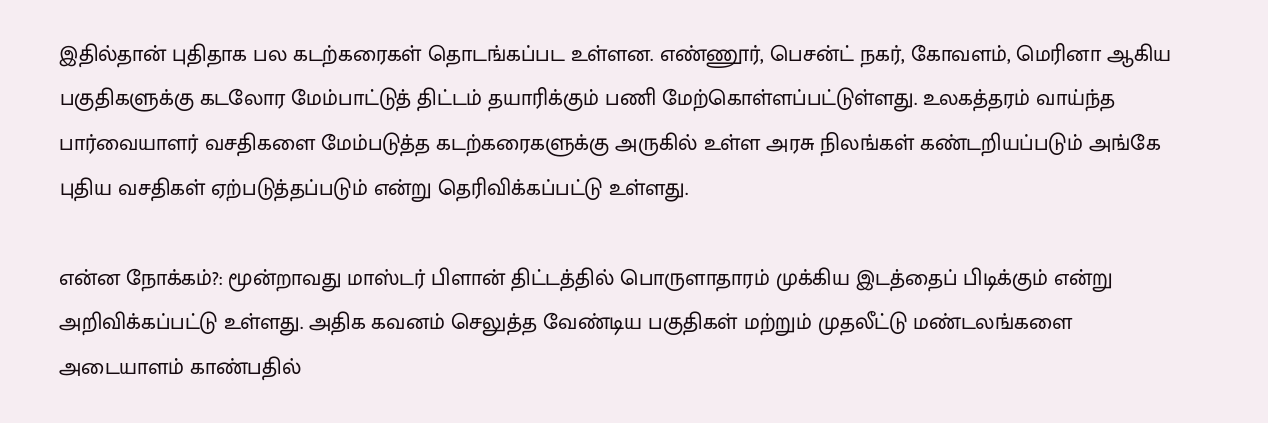இதில்தான் புதிதாக பல கடற்கரைகள் தொடங்கப்பட உள்ளன. எண்ணூர், பெசன்ட் நகர், கோவளம், மெரினா ஆகிய பகுதிகளுக்கு கடலோர மேம்பாட்டுத் திட்டம் தயாரிக்கும் பணி மேற்கொள்ளப்பட்டுள்ளது. உலகத்தரம் வாய்ந்த பார்வையாளர் வசதிகளை மேம்படுத்த கடற்கரைகளுக்கு அருகில் உள்ள அரசு நிலங்கள் கண்டறியப்படும் அங்கே புதிய வசதிகள் ஏற்படுத்தப்படும் என்று தெரிவிக்கப்பட்டு உள்ளது.

என்ன நோக்கம்?: மூன்றாவது மாஸ்டர் பிளான் திட்டத்தில் பொருளாதாரம் முக்கிய இடத்தைப் பிடிக்கும் என்று அறிவிக்கப்பட்டு உள்ளது. அதிக கவனம் செலுத்த வேண்டிய பகுதிகள் மற்றும் முதலீட்டு மண்டலங்களை அடையாளம் காண்பதில்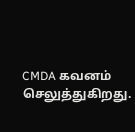CMDA கவனம் செலுத்துகிறது.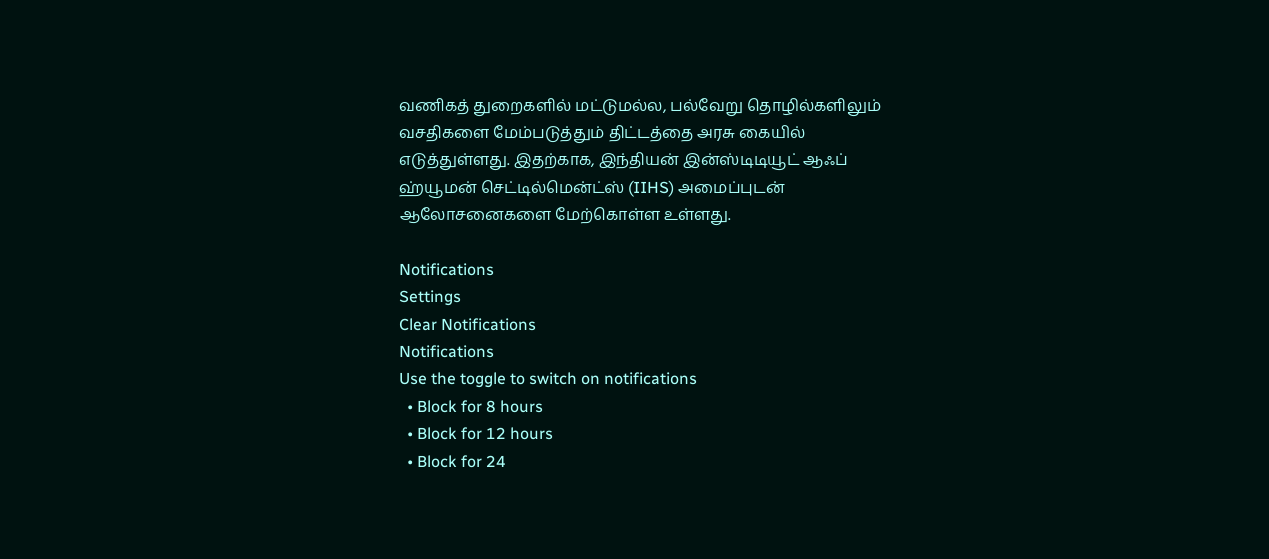வணிகத் துறைகளில் மட்டுமல்ல, பல்வேறு தொழில்களிலும் வசதிகளை மேம்படுத்தும் திட்டத்தை அரசு கையில் எடுத்துள்ளது. இதற்காக, இந்தியன் இன்ஸ்டிடியூட் ஆஃப் ஹ்யூமன் செட்டில்மென்ட்ஸ் (IIHS) அமைப்புடன் ஆலோசனைகளை மேற்கொள்ள உள்ளது.

Notifications
Settings
Clear Notifications
Notifications
Use the toggle to switch on notifications
  • Block for 8 hours
  • Block for 12 hours
  • Block for 24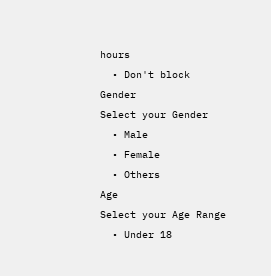hours
  • Don't block
Gender
Select your Gender
  • Male
  • Female
  • Others
Age
Select your Age Range
  • Under 18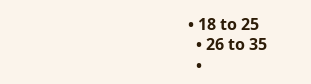• 18 to 25
  • 26 to 35
  •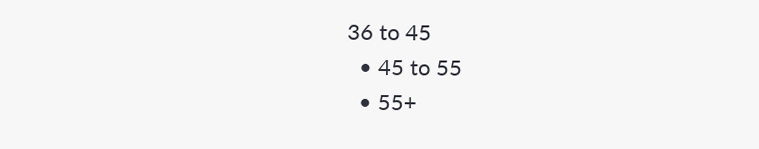36 to 45
  • 45 to 55
  • 55+